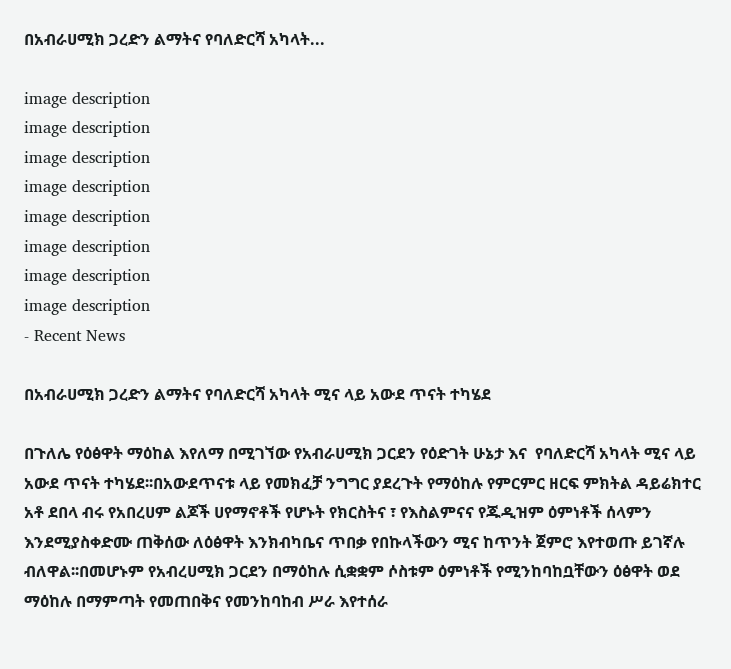በአብራሀሚክ ጋረድን ልማትና የባለድርሻ አካላት...

image description
image description
image description
image description
image description
image description
image description
image description
- Recent News

በአብራሀሚክ ጋረድን ልማትና የባለድርሻ አካላት ሚና ላይ አውደ ጥናት ተካሄደ

በጉለሌ የዕፅዋት ማዕከል እየለማ በሚገኘው የአብራሀሚክ ጋርደን የዕድገት ሁኔታ እና  የባለድርሻ አካላት ሚና ላይ አውደ ጥናት ተካሄደ፡፡በአውደጥናቱ ላይ የመክፈቻ ንግግር ያደረጉት የማዕከሉ የምርምር ዘርፍ ምክትል ዳይሬክተር አቶ ደበላ ብሩ የአበረሀም ልጆች ሀየማኖቶች የሆኑት የክርስትና ፣ የእስልምናና የጁዲዝም ዕምነቶች ሰላምን እንደሚያስቀድሙ ጠቅሰው ለዕፅዋት እንክብካቤና ጥበቃ የበኩላችውን ሚና ከጥንት ጀምሮ እየተወጡ ይገኛሉ ብለዋል፡፡በመሆኑም የአብረሀሚክ ጋርደን በማዕከሉ ሲቋቋም ሶስቱም ዕምነቶች የሚንከባከቧቸውን ዕፅዋት ወደ ማዕከሉ በማምጣት የመጠበቅና የመንከባከብ ሥራ እየተሰራ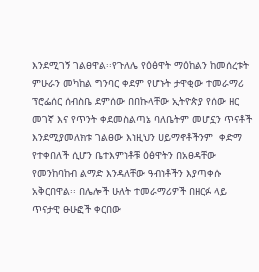እንደሚገኝ ገልፀዋል፡፡የጉለሌ የዕፅዋት ማዕከልን ከመሰረቱት ምሁራን መካከል ግንባር ቀደም የሆኑት ታዋቂው ተመራማሪ ፕሮፌሰር ሰብስቤ ደምሰው በበኩላቸው ኢትዮጵያ የሰው ዘር መገኛ እና የጥንት ቀደመስልጣኔ ባለቤትም መሆኗን ጥናቶች እንደሚያመለክቱ ገልፀው እነዚህን ሀይማኖቶችንም  ቀድማ የተቀበለች ሲሆን ቤተእምነቶቹ ዕፅዋትን በአፀዳቸው የመንከባከብ ልማድ እንዳለቸው ዓብነቶችን እያጣቀሱ አቅርበዋል፡፡ በሌሎች ሁለት ተመራማሪዎች በዘርፉ ላይ ጥናታዊ ፁሁፎች ቀርበው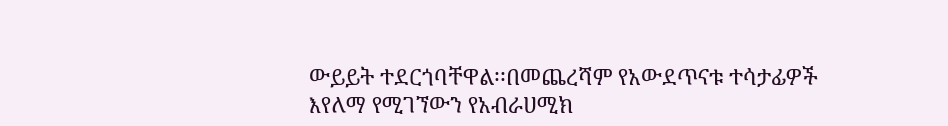ውይይት ተደርጎባቸዋል፡፡በመጨረሻም የአውደጥናቱ ተሳታፊዎች እየለማ የሚገኘውን የአብራሀሚክ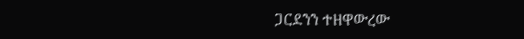ጋርደንን ተዘዋውረው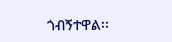ጎብኝተዋል፡፡